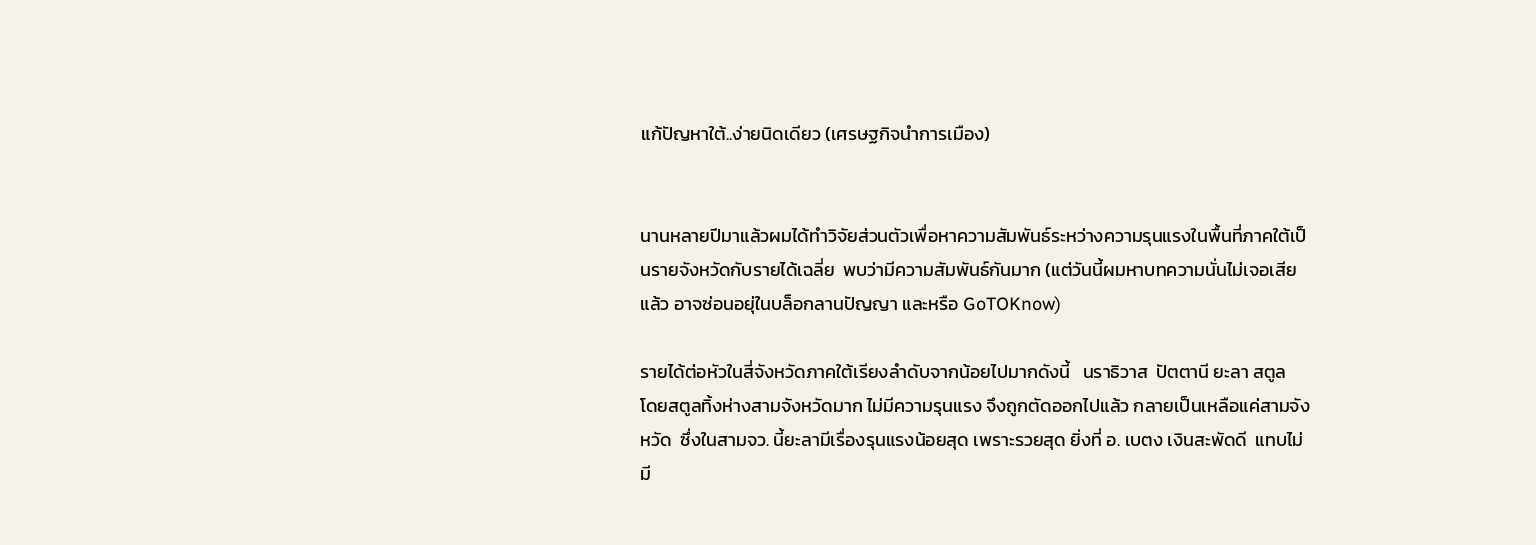แก้ปัญหาใต้..ง่ายนิดเดียว (เศรษฐกิจนำการเมือง)


นานหลายปีมาแล้วผมได้ทำวิจัยส่วนตัวเพื่อหาความสัมพันธ์ระหว่างความรุนแรงในพื้นที่ภาคใต้เป็นรายจังหวัดกับรายได้เฉลี่ย  พบว่ามีความสัมพันธ์กันมาก (แต่วันนี้ผมหาบทความนั่นไม่เจอเสียแล้ว อาจซ่อนอยุ่ในบล็อกลานปัญญา และหรือ GoTOKnow)

รายได้ต่อหัวในสี่จังหวัดภาคใต้เรียงลำดับจากน้อยไปมากดังนี้   นราธิวาส  ปัตตานี ยะลา สตูล  โดยสตูลทิ้งห่างสามจังหวัดมาก ไม่มีความรุนแรง จึงถูกตัดออกไปแล้ว กลายเป็นเหลือแค่สามจังหวัด  ซึ่งในสามจว. นี้ยะลามีเรื่องรุนแรงน้อยสุด เพราะรวยสุด ยิ่งที่ อ. เบตง เงินสะพัดดี  แทบไม่มี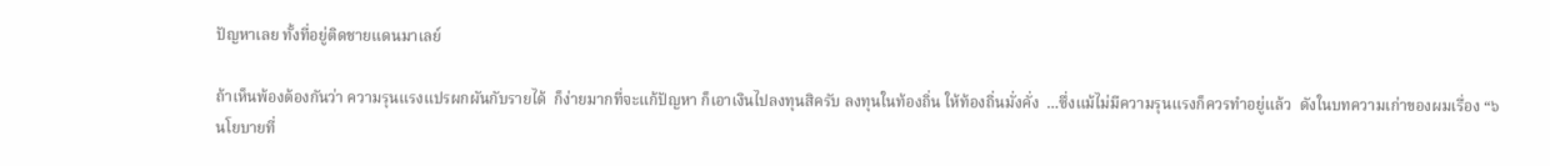ปัญหาเลย ทั้งที่อยู่ติดชายแดนมาเลย์

ถ้าเห็นพ้องต้องกันว่า ความรุนแรงแปรผกผันกับรายได้  ก็ง่ายมากที่จะแก้ปัญหา ก็เอาเงินไปลงทุนสิครับ ลงทุนในท้องถิ่น ให้ท้องถิ่นมั่งคั่ง  ...ซึ่งแม้ไม่มีความรุนแรงก็ควรทำอยู่แล้ว  ดังในบทความเก่าของผมเรื่อง “๖ นโยบายที่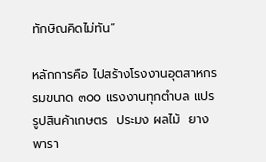ทักษิณคิดไม่ทัน”

หลักการคือ ไปสร้างโรงงานอุตสาหกรรมขนาด ๓๐๐ แรงงานทุกตำบล แปรรูปสินค้าเกษตร  ประมง ผลไม้  ยางพารา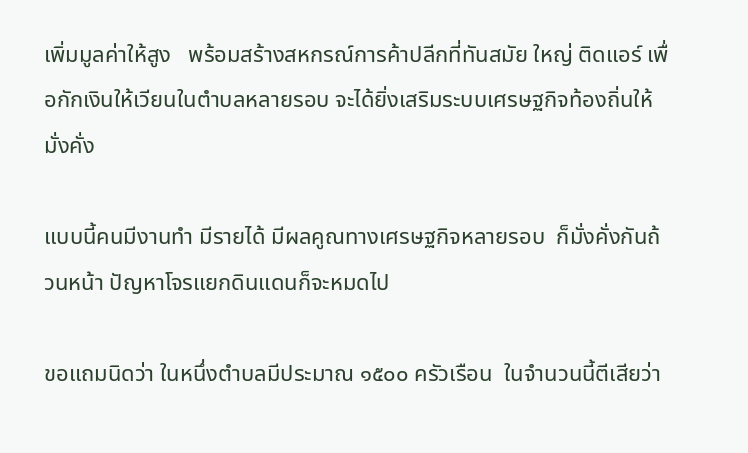เพิ่มมูลค่าให้สูง   พร้อมสร้างสหกรณ์การค้าปลีกที่ทันสมัย ใหญ่ ติดแอร์ เพื่อกักเงินให้เวียนในตำบลหลายรอบ จะได้ยิ่งเสริมระบบเศรษฐกิจท้องถิ่นให้มั่งคั่ง

แบบนี้คนมีงานทำ มีรายได้ มีผลคูณทางเศรษฐกิจหลายรอบ  ก็มั่งคั่งกันถ้วนหน้า ปัญหาโจรแยกดินแดนก็จะหมดไป

ขอแถมนิดว่า ในหนึ่งตำบลมีประมาณ ๑๕๐๐ ครัวเรือน  ในจำนวนนี้ตีเสียว่า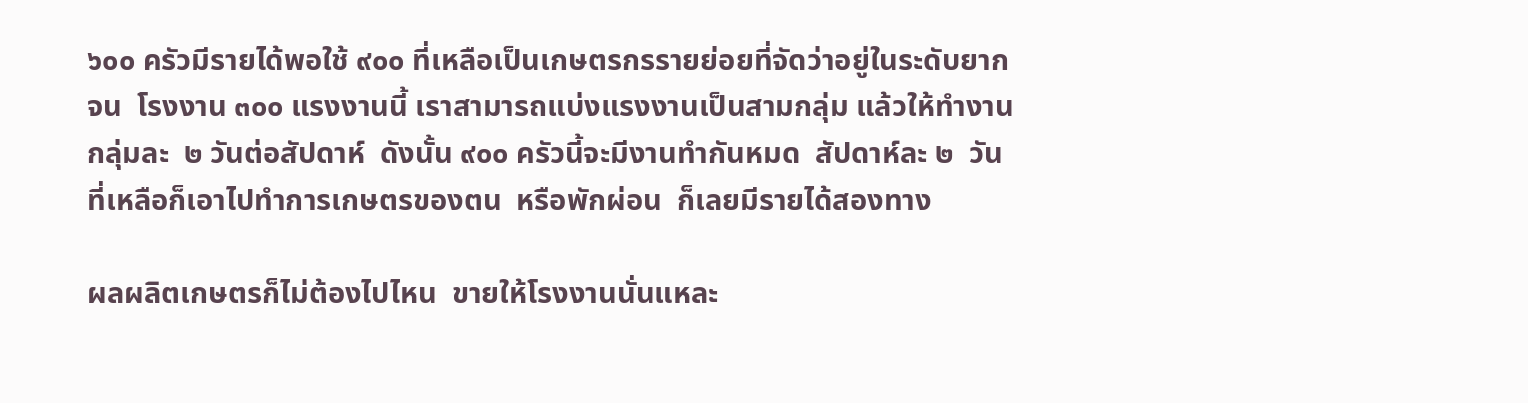๖๐๐ ครัวมีรายได้พอใช้ ๙๐๐ ที่เหลือเป็นเกษตรกรรายย่อยที่จัดว่าอยู่ในระดับยากจน  โรงงาน ๓๐๐ แรงงานนี้ เราสามารถแบ่งแรงงานเป็นสามกลุ่ม แล้วให้ทำงานกลุ่มละ  ๒ วันต่อสัปดาห์  ดังนั้น ๙๐๐ ครัวนี้จะมีงานทำกันหมด  สัปดาห์ละ ๒  วัน  ที่เหลือก็เอาไปทำการเกษตรของตน  หรือพักผ่อน  ก็เลยมีรายได้สองทาง

ผลผลิตเกษตรก็ไม่ต้องไปไหน  ขายให้โรงงานนั่นแหละ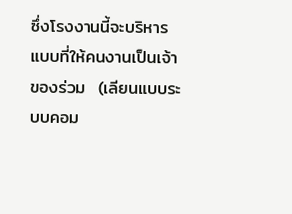ซึ่งโรงงานนี้จะบริหารแบบที่ให้คนงานเป็นเจ้าของร่วม  (เลียนแบบระบบคอม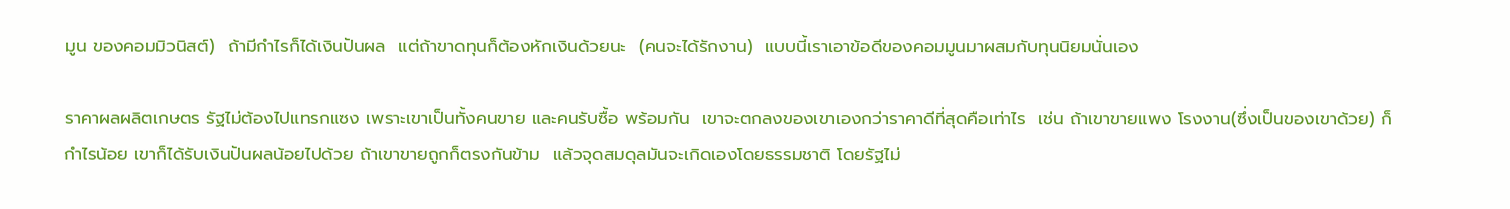มูน ของคอมมิวนิสต์)  ถ้ามีกำไรก็ได้เงินปันผล  แต่ถ้าขาดทุนก็ต้องหักเงินด้วยนะ  (คนจะได้รักงาน)  แบบนี้เราเอาข้อดีของคอมมูนมาผสมกับทุนนิยมนั่นเอง

ราคาผลผลิตเกษตร รัฐไม่ต้องไปแทรกแซง เพราะเขาเป็นทั้งคนขาย และคนรับซื้อ พร้อมกัน  เขาจะตกลงของเขาเองกว่าราคาดีที่สุดคือเท่าไร  เช่น ถ้าเขาขายแพง โรงงาน(ซึ่งเป็นของเขาด้วย) ก็กำไรน้อย เขาก็ได้รับเงินปันผลน้อยไปด้วย ถ้าเขาขายถูกก็ตรงกันข้าม  แล้วจุดสมดุลมันจะเกิดเองโดยธรรมชาติ โดยรัฐไม่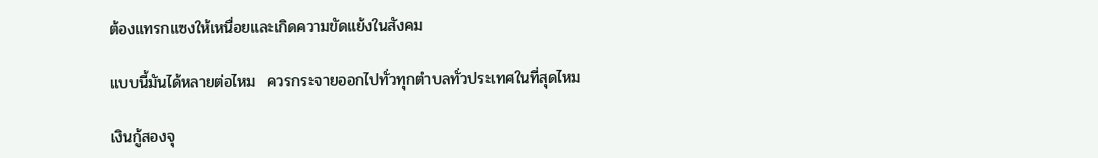ต้องแทรกแซงให้เหนื่อยและเกิดความขัดแย้งในสังคม

แบบนี้มันได้หลายต่อไหม  ควรกระจายออกไปทั่วทุกตำบลทั่วประเทศในที่สุดไหม

เงินกู้สองจุ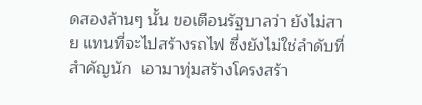ดสองล้านๆ นั้น ขอเตือนรัฐบาลว่า ยังไม่สาย แทนที่จะไปสร้างรถไฟ ซึ่งยังไม่ใช่ลำดับที่สำคัญนัก  เอามาทุ่มสร้างโครงสร้า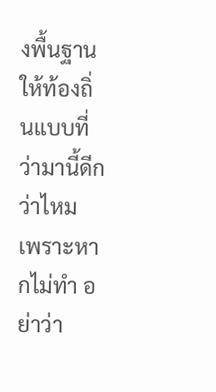งพื้นฐานให้ท้องถิ่นแบบที่ว่ามานี้ดีกว่าไหม เพราะหากไม่ทำ อย่าว่า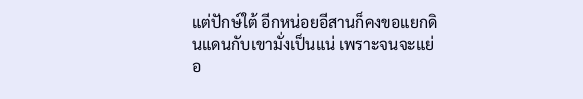แต่ปักษ์ใต้ อีกหน่อยอีสานก็คงขอแยกดินแดนกับเขามั่งเป็นแน่ เพราะจนจะแย่อ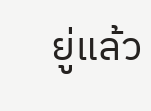ยู่แล้ว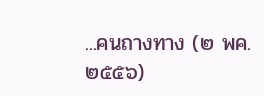...คนถางทาง (๒ พค. ๒๕๕๖)